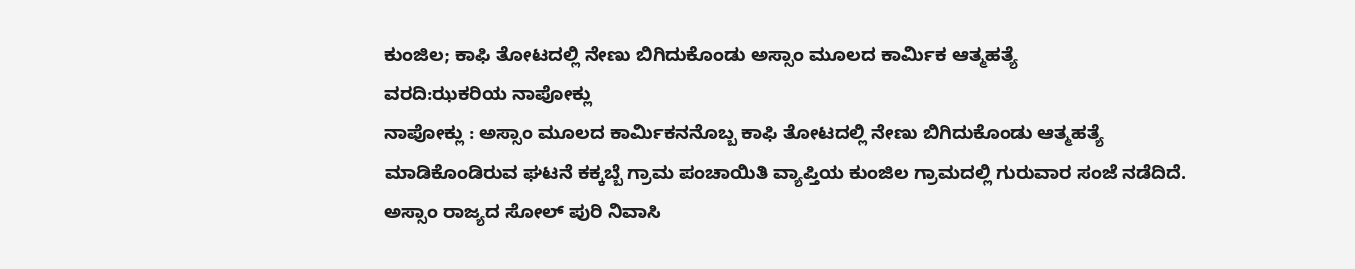ಕುಂಜಿಲ; ಕಾಫಿ ತೋಟದಲ್ಲಿ ನೇಣು ಬಿಗಿದುಕೊಂಡು ಅಸ್ಸಾಂ ಮೂಲದ ಕಾರ್ಮಿಕ ಆತ್ಮಹತ್ಯೆ
ವರದಿ:ಝಕರಿಯ ನಾಪೋಕ್ಲು
ನಾಪೋಕ್ಲು : ಅಸ್ಸಾಂ ಮೂಲದ ಕಾರ್ಮಿಕನನೊಬ್ಬ ಕಾಫಿ ತೋಟದಲ್ಲಿ ನೇಣು ಬಿಗಿದುಕೊಂಡು ಆತ್ಮಹತ್ಯೆ ಮಾಡಿಕೊಂಡಿರುವ ಘಟನೆ ಕಕ್ಕಬ್ಬೆ ಗ್ರಾಮ ಪಂಚಾಯಿತಿ ವ್ಯಾಪ್ತಿಯ ಕುಂಜಿಲ ಗ್ರಾಮದಲ್ಲಿ ಗುರುವಾರ ಸಂಜೆ ನಡೆದಿದೆ.
ಅಸ್ಸಾಂ ರಾಜ್ಯದ ಸೋಲ್ ಪುರಿ ನಿವಾಸಿ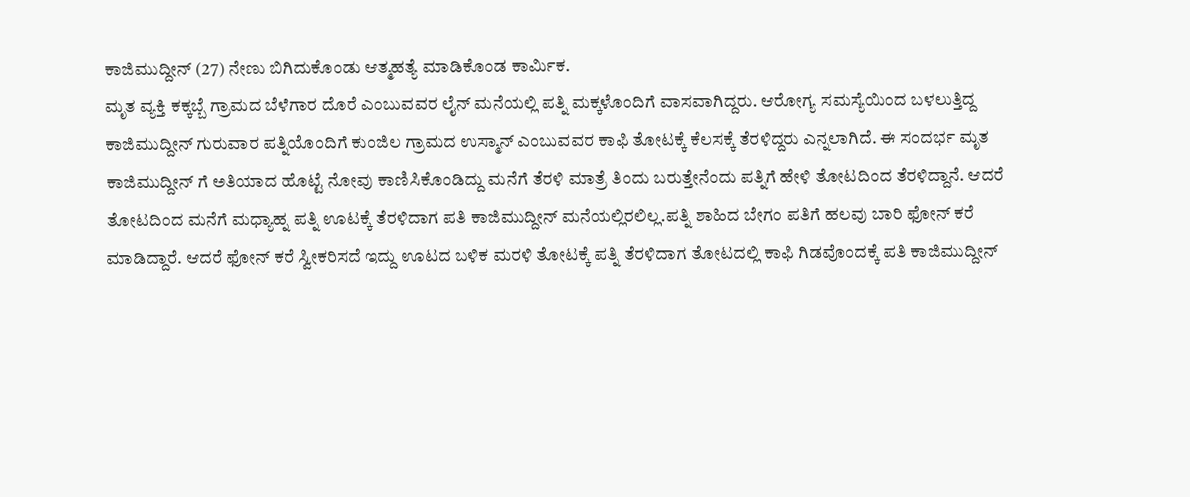ಕಾಜಿಮುದ್ದೀನ್ (27) ನೇಣು ಬಿಗಿದುಕೊಂಡು ಆತ್ಮಹತ್ಯೆ ಮಾಡಿಕೊಂಡ ಕಾರ್ಮಿಕ.
ಮೃತ ವ್ಯಕ್ತಿ ಕಕ್ಕಬ್ಬೆ ಗ್ರಾಮದ ಬೆಳೆಗಾರ ದೊರೆ ಎಂಬುವವರ ಲೈನ್ ಮನೆಯಲ್ಲಿ ಪತ್ನಿ ಮಕ್ಕಳೊಂದಿಗೆ ವಾಸವಾಗಿದ್ದರು. ಆರೋಗ್ಯ ಸಮಸ್ಯೆಯಿಂದ ಬಳಲುತ್ತಿದ್ದ ಕಾಜಿಮುದ್ದೀನ್ ಗುರುವಾರ ಪತ್ನಿಯೊಂದಿಗೆ ಕುಂಜಿಲ ಗ್ರಾಮದ ಉಸ್ಮಾನ್ ಎಂಬುವವರ ಕಾಫಿ ತೋಟಕ್ಕೆ ಕೆಲಸಕ್ಕೆ ತೆರಳಿದ್ದರು ಎನ್ನಲಾಗಿದೆ. ಈ ಸಂದರ್ಭ ಮೃತ ಕಾಜಿಮುದ್ದೀನ್ ಗೆ ಅತಿಯಾದ ಹೊಟ್ಟೆ ನೋವು ಕಾಣಿಸಿಕೊಂಡಿದ್ದು ಮನೆಗೆ ತೆರಳಿ ಮಾತ್ರೆ ತಿಂದು ಬರುತ್ತೇನೆಂದು ಪತ್ನಿಗೆ ಹೇಳಿ ತೋಟದಿಂದ ತೆರಳಿದ್ದಾನೆ. ಆದರೆ ತೋಟದಿಂದ ಮನೆಗೆ ಮಧ್ಯಾಹ್ನ ಪತ್ನಿ ಊಟಕ್ಕೆ ತೆರಳಿದಾಗ ಪತಿ ಕಾಜಿಮುದ್ದೀನ್ ಮನೆಯಲ್ಲಿರಲಿಲ್ಲ.ಪತ್ನಿ ಶಾಹಿದ ಬೇಗಂ ಪತಿಗೆ ಹಲವು ಬಾರಿ ಫೋನ್ ಕರೆ ಮಾಡಿದ್ದಾರೆ. ಆದರೆ ಫೋನ್ ಕರೆ ಸ್ವೀಕರಿಸದೆ ಇದ್ದು ಊಟದ ಬಳಿಕ ಮರಳಿ ತೋಟಕ್ಕೆ ಪತ್ನಿ ತೆರಳಿದಾಗ ತೋಟದಲ್ಲಿ ಕಾಫಿ ಗಿಡವೊಂದಕ್ಕೆ ಪತಿ ಕಾಜಿಮುದ್ದೀನ್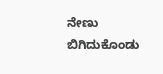ನೇಣು ಬಿಗಿದುಕೊಂಡು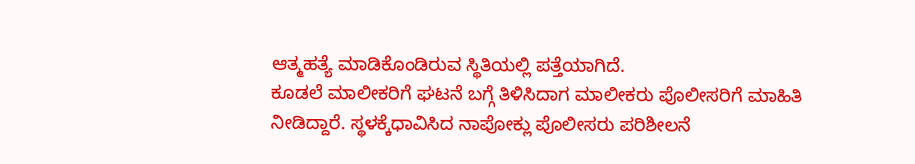ಆತ್ಮಹತ್ಯೆ ಮಾಡಿಕೊಂಡಿರುವ ಸ್ಥಿತಿಯಲ್ಲಿ ಪತ್ತೆಯಾಗಿದೆ.
ಕೂಡಲೆ ಮಾಲೀಕರಿಗೆ ಘಟನೆ ಬಗ್ಗೆ ತಿಳಿಸಿದಾಗ ಮಾಲೀಕರು ಪೊಲೀಸರಿಗೆ ಮಾಹಿತಿ ನೀಡಿದ್ದಾರೆ. ಸ್ಥಳಕ್ಕೆಧಾವಿಸಿದ ನಾಪೋಕ್ಲು ಪೊಲೀಸರು ಪರಿಶೀಲನೆ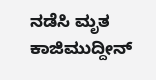ನಡೆಸಿ ಮೃತ ಕಾಜಿಮುದ್ದೀನ್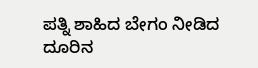ಪತ್ನಿ ಶಾಹಿದ ಬೇಗಂ ನೀಡಿದ ದೂರಿನ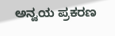ಅನ್ವಯ ಪ್ರಕರಣ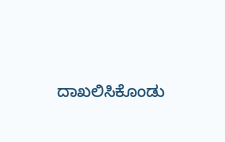ದಾಖಲಿಸಿಕೊಂಡು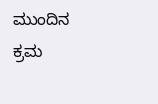ಮುಂದಿನ ಕ್ರಮ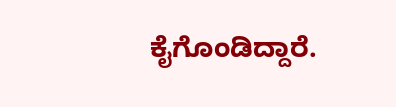ಕೈಗೊಂಡಿದ್ದಾರೆ.